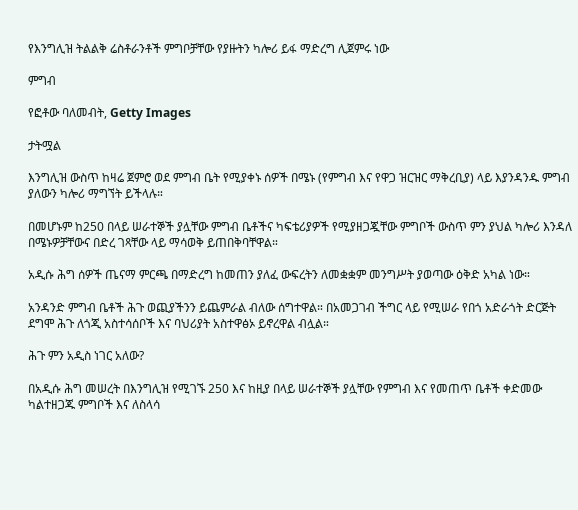የእንግሊዝ ትልልቅ ሬስቶራንቶች ምግቦቻቸው የያዙትን ካሎሪ ይፋ ማድረግ ሊጀምሩ ነው

ምግብ

የፎቶው ባለመብት, Getty Images

ታትሟል

እንግሊዝ ውስጥ ከዛሬ ጀምሮ ወደ ምግብ ቤት የሚያቀኑ ሰዎች በሜኑ (የምግብ እና የዋጋ ዝርዝር ማቅረቢያ) ላይ እያንዳንዱ ምግብ ያለውን ካሎሪ ማግኘት ይችላሉ።

በመሆኑም ከ250 በላይ ሠራተኞች ያሏቸው ምግብ ቤቶችና ካፍቴሪያዎች የሚያዘጋጇቸው ምግቦች ውስጥ ምን ያህል ካሎሪ እንዳለ በሜኑዎቻቸውና በድረ ገጻቸው ላይ ማሳወቅ ይጠበቅባቸዋል።

አዲሱ ሕግ ሰዎች ጤናማ ምርጫ በማድረግ ከመጠን ያለፈ ውፍረትን ለመቋቋም መንግሥት ያወጣው ዕቅድ አካል ነው።

አንዳንድ ምግብ ቤቶች ሕጉ ወጪያችንን ይጨምራል ብለው ሰግተዋል። በአመጋገብ ችግር ላይ የሚሠራ የበጎ አድራጎት ድርጅት ደግሞ ሕጉ ለጎጂ አስተሳሰቦች እና ባህሪያት አስተዋፅኦ ይኖረዋል ብሏል።

ሕጉ ምን አዲስ ነገር አለው?

በአዲሱ ሕግ መሠረት በእንግሊዝ የሚገኙ 250 እና ከዚያ በላይ ሠራተኞች ያሏቸው የምግብ እና የመጠጥ ቤቶች ቀድመው ካልተዘጋጁ ምግቦች እና ለስላሳ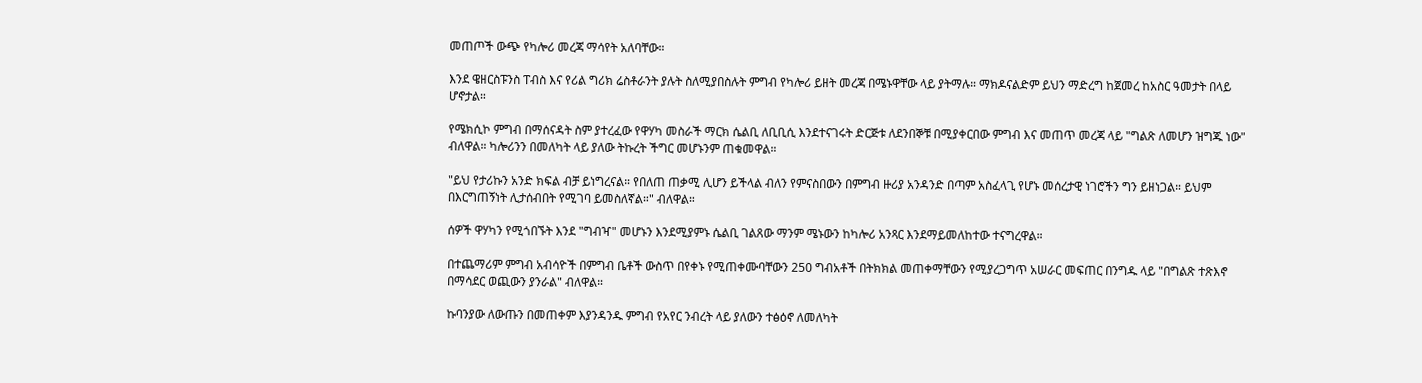መጠጦች ውጭ የካሎሪ መረጃ ማሳየት አለባቸው።

እንደ ዌዘርስፑንስ ፐብስ እና የሪል ግሪክ ሬስቶራንት ያሉት ስለሚያበስሉት ምግብ የካሎሪ ይዘት መረጃ በሜኑዋቸው ላይ ያትማሉ። ማክዶናልድም ይህን ማድረግ ከጀመረ ከአስር ዓመታት በላይ ሆኖታል።

የሜክሲኮ ምግብ በማሰናዳት ስም ያተረፈው የዋሃካ መስራች ማርክ ሴልቢ ለቢቢሲ እንደተናገሩት ድርጅቱ ለደንበኞቹ በሚያቀርበው ምግብ እና መጠጥ መረጃ ላይ "ግልጽ ለመሆን ዝግጁ ነው" ብለዋል። ካሎሪንን በመለካት ላይ ያለው ትኩረት ችግር መሆኑንም ጠቁመዋል።

"ይህ የታሪኩን አንድ ክፍል ብቻ ይነግረናል። የበለጠ ጠቃሚ ሊሆን ይችላል ብለን የምናስበውን በምግብ ዙሪያ አንዳንድ በጣም አስፈላጊ የሆኑ መሰረታዊ ነገሮችን ግን ይዘነጋል። ይህም በእርግጠኝነት ሊታሰብበት የሚገባ ይመስለኛል።" ብለዋል።

ሰዎች ዋሃካን የሚጎበኙት እንደ "ግብዣ" መሆኑን እንደሚያምኑ ሴልቢ ገልጸው ማንም ሜኑውን ከካሎሪ አንጻር እንደማይመለከተው ተናግረዋል።

በተጨማሪም ምግብ አብሳዮች በምግብ ቤቶች ውስጥ በየቀኑ የሚጠቀሙባቸውን 250 ግብአቶች በትክክል መጠቀማቸውን የሚያረጋግጥ አሠራር መፍጠር በንግዱ ላይ "በግልጽ ተጽእኖ በማሳደር ወጪውን ያንራል" ብለዋል።

ኩባንያው ለውጡን በመጠቀም እያንዳንዱ ምግብ የአየር ንብረት ላይ ያለውን ተፅዕኖ ለመለካት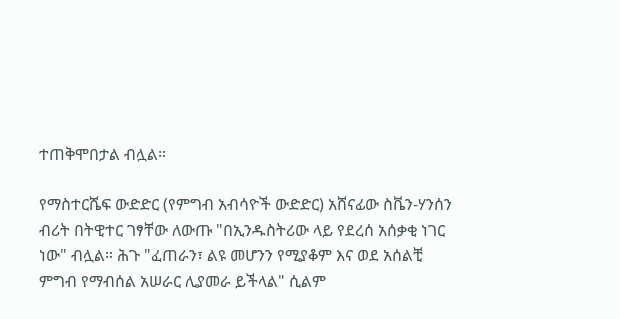ተጠቅሞበታል ብሏል።

የማስተርሼፍ ውድድር (የምግብ አብሳዮች ውድድር) አሸናፊው ስቬን-ሃንሰን ብሪት በትዊተር ገፃቸው ለውጡ "በኢንዱስትሪው ላይ የደረሰ አሰቃቂ ነገር ነው" ብሏል። ሕጉ "ፈጠራን፣ ልዩ መሆንን የሚያቆም እና ወደ አሰልቺ ምግብ የማብሰል አሠራር ሊያመራ ይችላል" ሲልም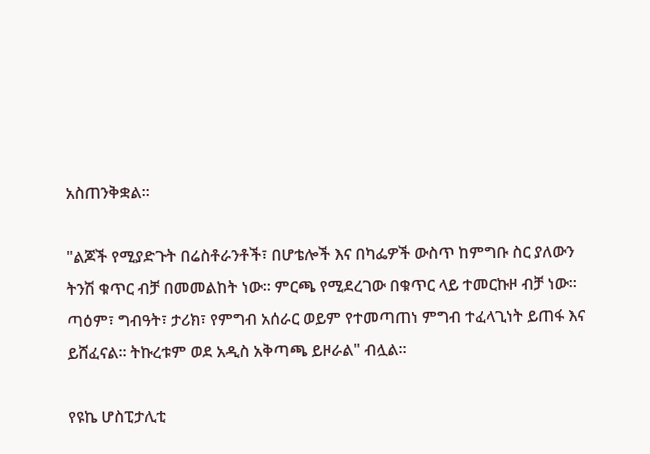አስጠንቅቋል።

"ልጆች የሚያድጉት በሬስቶራንቶች፣ በሆቴሎች እና በካፌዎች ውስጥ ከምግቡ ስር ያለውን ትንሽ ቁጥር ብቻ በመመልከት ነው። ምርጫ የሚደረገው በቁጥር ላይ ተመርኩዞ ብቻ ነው። ጣዕም፣ ግብዓት፣ ታሪክ፣ የምግብ አሰራር ወይም የተመጣጠነ ምግብ ተፈላጊነት ይጠፋ እና ይሸፈናል። ትኩረቱም ወደ አዲስ አቅጣጫ ይዞራል" ብሏል።

የዩኬ ሆስፒታሊቲ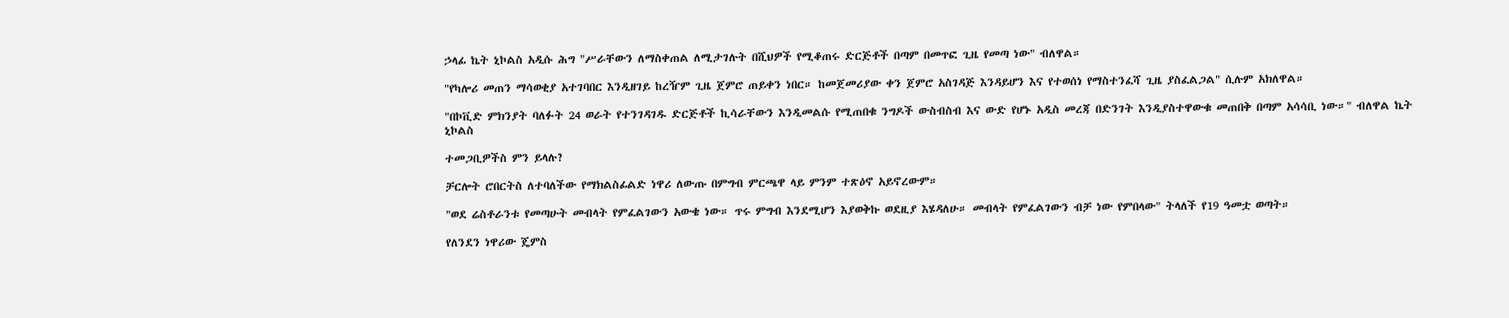ኃላፊ ኬት ኒኮልስ አዲሱ ሕግ "ሥራቸውን ለማስቀጠል ለሚታገሉት በሺህዎች የሚቆጠሩ ድርጅቶች በጣም በመጥፎ ጊዜ የመጣ ነው" ብለዋል።

"የካሎሪ መጠን ማሳወቂያ አተገባበር እንዲዘገይ ከረዥም ጊዜ ጀምሮ ጠይቀን ነበር። ከመጀመሪያው ቀን ጀምሮ አስገዳጅ እንዳይሆን እና የተወሰነ የማስተንፈሻ ጊዜ ያስፈልጋል" ሲሉም አክለዋል።

"በኮቪድ ምክንያት ባለፉት 24 ወራት የተንገዳገዱ ድርጅቶች ኪሳራቸውን እንዲመልሱ የሚጠበቁ ንግዶች ውስብስብ እና ውድ የሆኑ አዲስ መረጃ በድንገት እንዲያስተዋውቁ መጠበቅ በጣም አሳሳቢ ነው።" ብለዋል ኬት ኒኮልስ

ተመጋቢዎችስ ምን ይላሉ?

ቻርሎት ሮበርትስ ለተባለችው የማክልስፊልድ ነዋሪ ለውጡ በምግብ ምርጫዋ ላይ ምንም ተጽዕኖ አይኖረውም።

"ወደ ሬስቶራንቱ የመጣሁት መብላት የምፈልገውን አውቄ ነው። ጥሩ ምግብ እንደሚሆን እያወቅኩ ወደዚያ እሄዳለሁ። መብላት የምፈልገውን ብቻ ነው የምበላው" ትላለች የ19 ዓመቷ ወጣት።

የለንደን ነዋሪው ጄምስ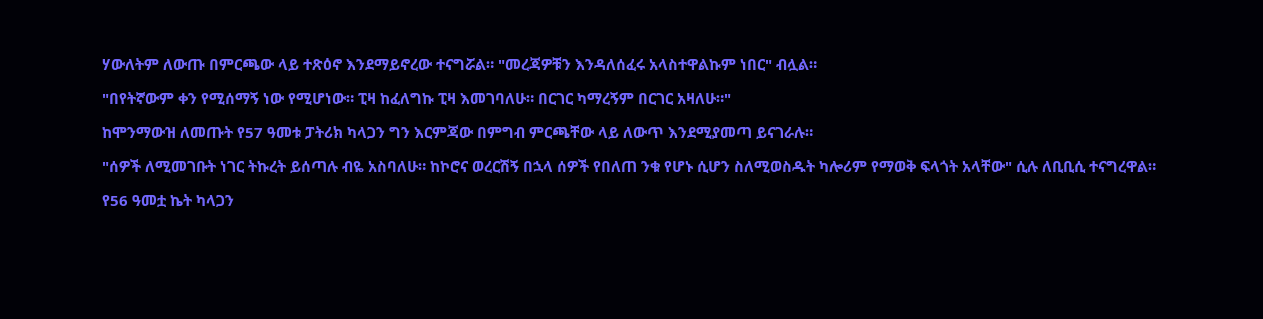ሃውለትም ለውጡ በምርጫው ላይ ተጽዕኖ እንደማይኖረው ተናግሯል። "መረጃዎቹን እንዳለሰፈሩ አላስተዋልኩም ነበር" ብሏል።

"በየትኛውም ቀን የሚሰማኝ ነው የሚሆነው። ፒዛ ከፈለግኩ ፒዛ እመገባለሁ። በርገር ካማረኝም በርገር አዛለሁ።"

ከሞንማውዝ ለመጡት የ57 ዓመቱ ፓትሪክ ካላጋን ግን እርምጃው በምግብ ምርጫቸው ላይ ለውጥ እንደሚያመጣ ይናገራሉ።

"ሰዎች ለሚመገቡት ነገር ትኩረት ይሰጣሉ ብዬ አስባለሁ። ከኮሮና ወረርሽኝ በኋላ ሰዎች የበለጠ ንቁ የሆኑ ሲሆን ስለሚወስዱት ካሎሪም የማወቅ ፍላጎት አላቸው" ሲሉ ለቢቢሲ ተናግረዋል።

የ56 ዓመቷ ኬት ካላጋን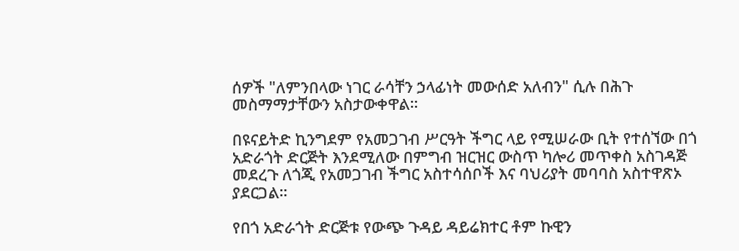ሰዎች "ለምንበላው ነገር ራሳቸን ኃላፊነት መውሰድ አለብን" ሲሉ በሕጉ መስማማታቸውን አስታውቀዋል።

በዩናይትድ ኪንግደም የአመጋገብ ሥርዓት ችግር ላይ የሚሠራው ቢት የተሰኘው በጎ አድራጎት ድርጅት እንደሚለው በምግብ ዝርዝር ውስጥ ካሎሪ መጥቀስ አስገዳጅ መደረጉ ለጎጂ የአመጋገብ ችግር አስተሳሰቦች እና ባህሪያት መባባስ አስተዋጽኦ ያደርጋል።

የበጎ አድራጎት ድርጅቱ የውጭ ጉዳይ ዳይሬክተር ቶም ኩዊን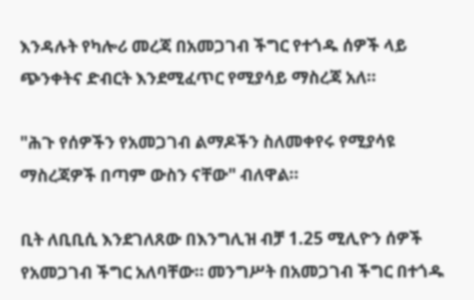እንዳሉት የካሎሪ መረጃ በአመጋገብ ችግር የተጎዱ ሰዎች ላይ ጭንቀትና ድብርት እንደሚፈጥር የሚያሳይ ማስረጃ አለ።

"ሕጉ የሰዎችን የአመጋገብ ልማዶችን ስለመቀየሩ የሚያሳዩ ማስረጃዎች በጣም ውስን ናቸው" ብለዋል።

ቢት ለቢቢሲ እንደገለጸው በእንግሊዝ ብቻ 1.25 ሚሊዮን ሰዎች የአመጋገብ ችግር አለባቸው። መንግሥት በአመጋገብ ችግር በተጎዱ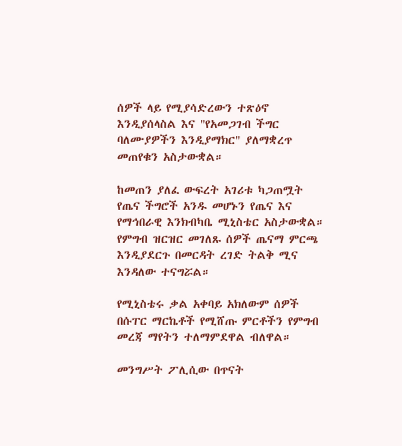ሰዎች ላይ የሚያሳድረውን ተጽዕኖ እንዲያሰላስል እና "የአመጋገብ ችግር ባለሙያዎችን እንዲያማክር" ያለማቋረጥ መጠየቁን አስታውቋል።

ከመጠን ያለፈ ውፍረት አገሪቱ ካጋጠሟት የጤና ችግሮች አንዱ መሆኑን የጤና እና የማኅበራዊ እንክብካቤ ሚኒስቴር አስታውቋል። የምግብ ዝርዝር መገለጹ ሰዎች ጤናማ ምርጫ እንዲያደርጉ በመርዳት ረገድ ትልቅ ሚና እንዳለው ተናግሯል።

የሚኒስቴሩ ቃል አቀባይ አክለውም ሰዎች በሱፐር ማርኬቶች የሚሸጡ ምርቶችን የምግብ መረጃ ማየትን ተለማምደዋል ብለዋል።

መንግሥት ፖሊሲው በጥናት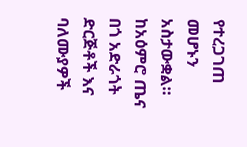የተረጋገጠ መሆኑን አስታውቋል። ከአዕምሮ ጤና በጎ አድራጎት ድርጅቶች እና ባለሙያዎች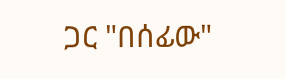ጋር "በሰፊው"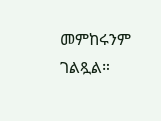መምከሩንም ገልጿል።